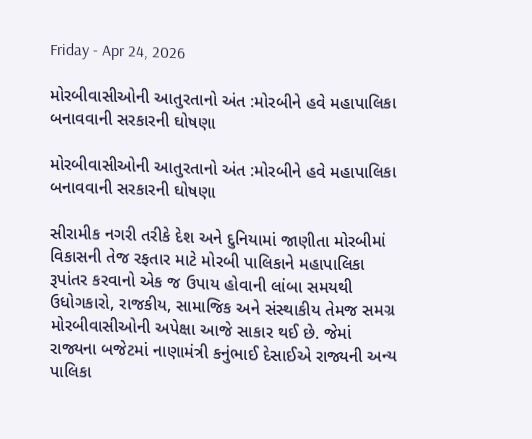Friday - Apr 24, 2026

મોરબીવાસીઓની આતુરતાનો અંત :મોરબીને હવે મહાપાલિકા બનાવવાની સરકારની ઘોષણા

મોરબીવાસીઓની આતુરતાનો અંત :મોરબીને હવે મહાપાલિકા બનાવવાની સરકારની ઘોષણા

સીરામીક નગરી તરીકે દેશ અને દુનિયામાં જાણીતા મોરબીમાં વિકાસની તેજ રફતાર માટે મોરબી પાલિકાને મહાપાલિકા રૂપાંતર કરવાનો એક જ ઉપાય હોવાની લાંબા સમયથી ઉધોગકારો, રાજકીય, સામાજિક અને સંસ્થાકીય તેમજ સમગ્ર મોરબીવાસીઓની અપેક્ષા આજે સાકાર થઈ છે. જેમાં રાજ્યના બજેટમાં નાણામંત્રી કનુંભાઈ દેસાઈએ રાજ્યની અન્ય પાલિકા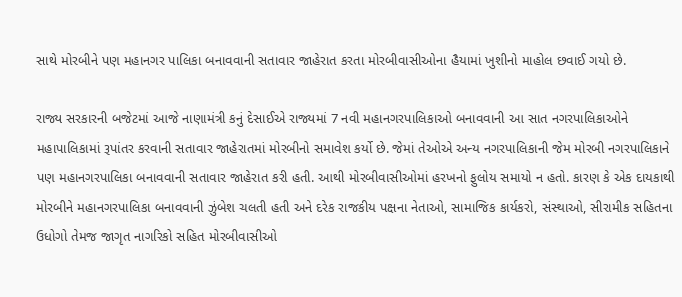સાથે મોરબીને પણ મહાનગર પાલિકા બનાવવાની સતાવાર જાહેરાત કરતા મોરબીવાસીઓના હૈયામાં ખુશીનો માહોલ છવાઈ ગયો છે.

રાજ્ય સરકારની બજેટમાં આજે નાણામંત્રી કનું દેસાઈએ રાજ્યમાં 7 નવી મહાનગરપાલિકાઓ બનાવવાની આ સાત નગરપાલિકાઓને મહાપાલિકામાં રૂપાંતર કરવાની સતાવાર જાહેરાતમાં મોરબીનો સમાવેશ કર્યો છે. જેમાં તેઓએ અન્ય નગરપાલિકાની જેમ મોરબી નગરપાલિકાને પણ મહાનગરપાલિકા બનાવવાની સતાવાર જાહેરાત કરી હતી. આથી મોરબીવાસીઓમાં હરખનો ફુલોય સમાયો ન હતો. કારણ કે એક દાયકાથી મોરબીને મહાનગરપાલિકા બનાવવાની ઝુંબેશ ચલતી હતી અને દરેક રાજકીય પક્ષના નેતાઓ, સામાજિક કાર્યકરો, સંસ્થાઓ, સીરામીક સહિતના ઉધોગો તેમજ જાગૃત નાગરિકો સહિત મોરબીવાસીઓ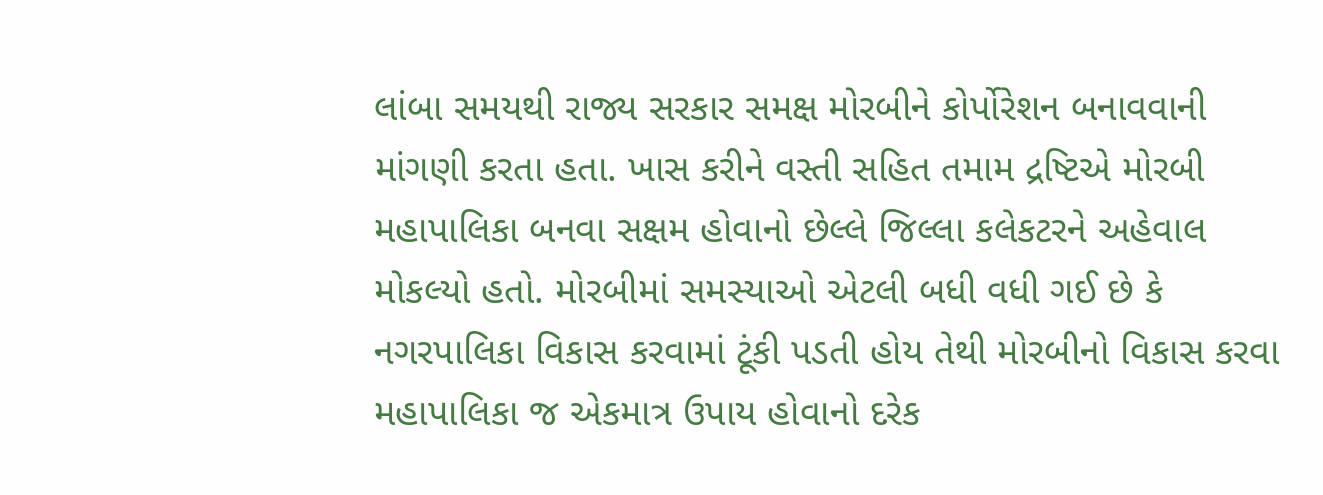લાંબા સમયથી રાજ્ય સરકાર સમક્ષ મોરબીને કોર્પોરેશન બનાવવાની માંગણી કરતા હતા. ખાસ કરીને વસ્તી સહિત તમામ દ્રષ્ટિએ મોરબી મહાપાલિકા બનવા સક્ષમ હોવાનો છેલ્લે જિલ્લા કલેકટરને અહેવાલ મોકલ્યો હતો. મોરબીમાં સમસ્યાઓ એટલી બધી વધી ગઈ છે કે નગરપાલિકા વિકાસ કરવામાં ટૂંકી પડતી હોય તેથી મોરબીનો વિકાસ કરવા મહાપાલિકા જ એકમાત્ર ઉપાય હોવાનો દરેક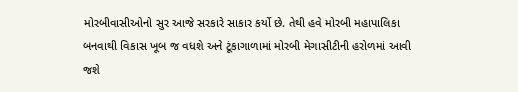મોરબીવાસીઓનો સુર આજે સરકારે સાકાર કર્યો છે. તેથી હવે મોરબી મહાપાલિકા બનવાથી વિકાસ ખૂબ જ વધશે અને ટૂંકાગાળામાં મોરબી મેગાસીટીની હરોળમાં આવી જશે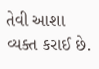તેવી આશા વ્યક્ત કરાઈ છે.